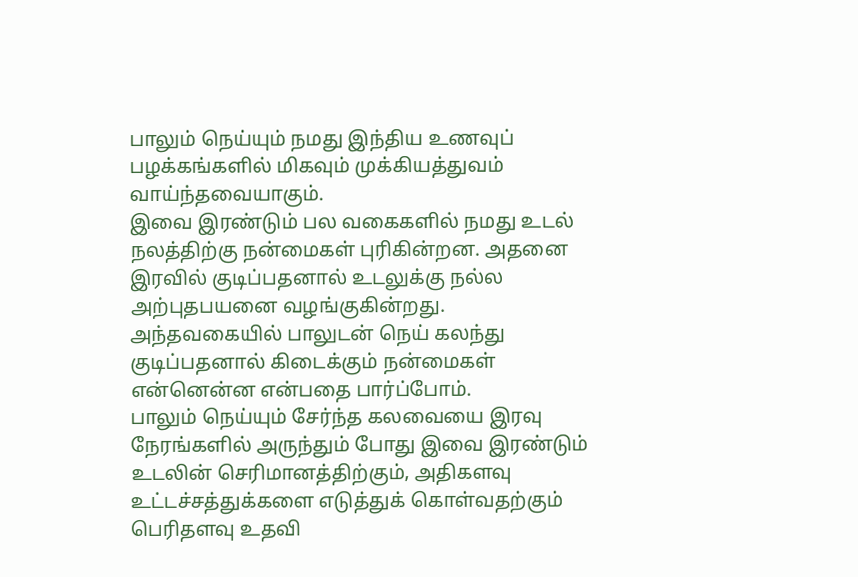பாலும் நெய்யும் நமது இந்திய உணவுப் பழக்கங்களில் மிகவும் முக்கியத்துவம் வாய்ந்தவையாகும்.
இவை இரண்டும் பல வகைகளில் நமது உடல் நலத்திற்கு நன்மைகள் புரிகின்றன. அதனை இரவில் குடிப்பதனால் உடலுக்கு நல்ல அற்புதபயனை வழங்குகின்றது.
அந்தவகையில் பாலுடன் நெய் கலந்து குடிப்பதனால் கிடைக்கும் நன்மைகள் என்னென்ன என்பதை பார்ப்போம்.
பாலும் நெய்யும் சேர்ந்த கலவையை இரவு நேரங்களில் அருந்தும் போது இவை இரண்டும் உடலின் செரிமானத்திற்கும், அதிகளவு உட்டச்சத்துக்களை எடுத்துக் கொள்வதற்கும் பெரிதளவு உதவி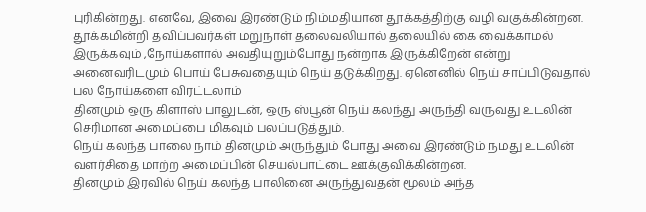புரிகின்றது. எனவே, இவை இரண்டும் நிம்மதியான தூக்கத்திற்கு வழி வகுக்கின்றன.
தூக்கமின்றி தவிப்பவர்கள் மறுநாள் தலைவலியால் தலையில் கை வைக்காமல் இருக்கவும் ,நோய்களால் அவதியுறும்போது நன்றாக இருக்கிறேன் என்று அனைவரிடமும் பொய் பேசுவதையும் நெய் தடுக்கிறது. ஏனெனில் நெய் சாப்பிடுவதால் பல நோய்களை விரட்டலாம்
தினமும் ஒரு கிளாஸ் பாலுடன், ஒரு ஸ்பூன் நெய் கலந்து அருந்தி வருவது உடலின் செரிமான அமைப்பை மிகவும் பலப்படுத்தும்.
நெய் கலந்த பாலை நாம் தினமும் அருந்தும் போது அவை இரண்டும் நமது உடலின் வளர்சிதை மாற்ற அமைப்பின் செயல்பாட்டை ஊக்குவிக்கின்றன.
தினமும் இரவில் நெய் கலந்த பாலினை அருந்துவதன் மூலம் அந்த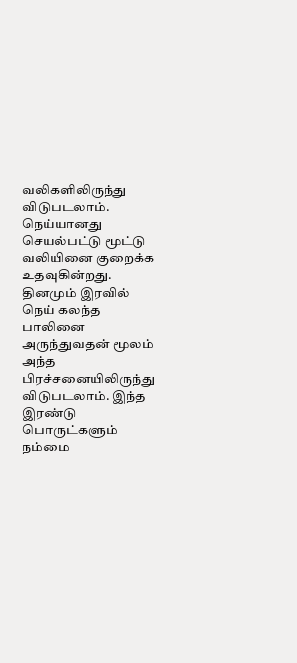வலிகளிலிருந்து விடுபடலாம். நெய்யானது செயல்பட்டு மூட்டு வலியினை குறைக்க உதவுகின்றது.
தினமும் இரவில் நெய் கலந்த பாலினை அருந்துவதன் மூலம் அந்த பிரச்சனையிலிருந்து விடுபடலாம். இந்த இரண்டு பொருட்களும் நம்மை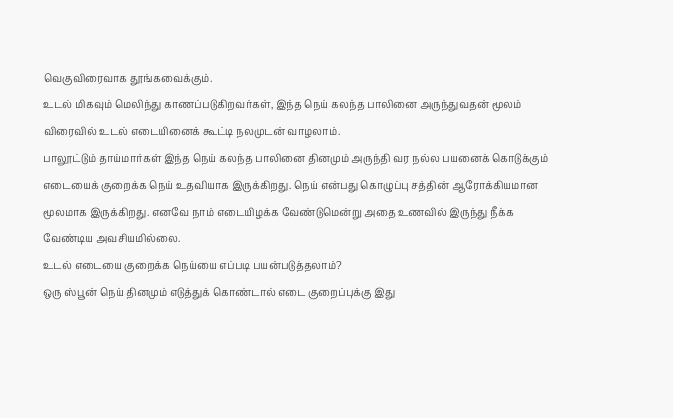வெகுவிரைவாக தூங்கவைக்கும்.
உடல் மிகவும் மெலிந்து காணப்படுகிறவர்கள், இந்த நெய் கலந்த பாலினை அருந்துவதன் மூலம் விரைவில் உடல் எடையினைக் கூட்டி நலமுடன் வாழலாம்.
பாலூட்டும் தாய்மார்கள் இந்த நெய் கலந்த பாலினை தினமும் அருந்தி வர நல்ல பயனைக் கொடுக்கும்
எடையைக் குறைக்க நெய் உதவியாக இருக்கிறது. நெய் என்பது கொழுப்பு சத்தின் ஆரோக்கியமான மூலமாக இருக்கிறது. எனவே நாம் எடையிழக்க வேண்டுமென்று அதை உணவில் இருந்து நீக்க வேண்டிய அவசியமில்லை.
உடல் எடையை குறைக்க நெய்யை எப்படி பயன்படுத்தலாம்?
ஒரு ஸ்பூன் நெய் தினமும் எடுத்துக் கொண்டால் எடை குறைப்புக்கு இது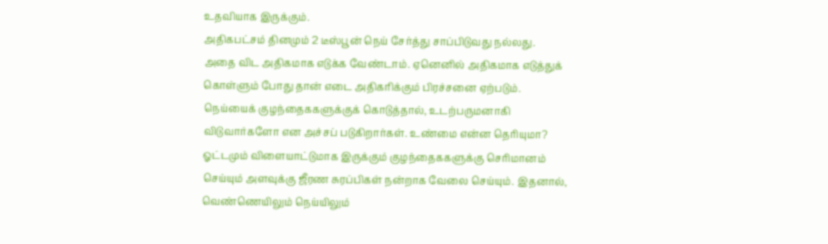உதவியாக இருக்கும்.
அதிகபட்சம் தினமும் 2 டீஸ்பூன் நெய் சேர்த்து சாப்பிடுவது நல்லது.
அதை விட அதிகமாக எடுக்க வேண்டாம். ஏனெனில் அதிகமாக எடுத்துக் கொள்ளும் போது தான் எடை அதிகரிக்கும் பிரச்சனை ஏற்படும்.
நெய்யைக் குழந்தைககளுக்குக் கொடுத்தால், உடற்பருமனாகி விடுவார்களோ என அச்சப் படுகிறார்கள். உண்மை என்ன தெரியுமா? ஓட்டமும் விளையாட்டுமாக இருக்கும் குழந்தைககளுக்கு செரிமானம் செய்யும் அளவுக்கு ஜீரண சுரப்பிகள் நன்றாக வேலை செய்யும். இதனால், வெண்ணெயிலும் நெய்யிலும்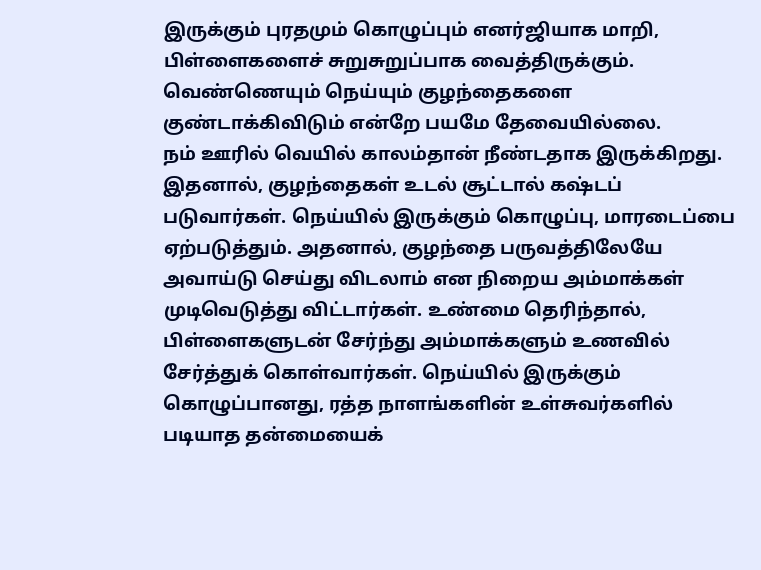இருக்கும் புரதமும் கொழுப்பும் எனர்ஜியாக மாறி, பிள்ளைகளைச் சுறுசுறுப்பாக வைத்திருக்கும். வெண்ணெயும் நெய்யும் குழந்தைகளை குண்டாக்கிவிடும் என்றே பயமே தேவையில்லை.
நம் ஊரில் வெயில் காலம்தான் நீண்டதாக இருக்கிறது. இதனால், குழந்தைகள் உடல் சூட்டால் கஷ்டப் படுவார்கள். நெய்யில் இருக்கும் கொழுப்பு, மாரடைப்பை ஏற்படுத்தும். அதனால், குழந்தை பருவத்திலேயே அவாய்டு செய்து விடலாம் என நிறைய அம்மாக்கள் முடிவெடுத்து விட்டார்கள். உண்மை தெரிந்தால், பிள்ளைகளுடன் சேர்ந்து அம்மாக்களும் உணவில் சேர்த்துக் கொள்வார்கள். நெய்யில் இருக்கும் கொழுப்பானது, ரத்த நாளங்களின் உள்சுவர்களில் படியாத தன்மையைக்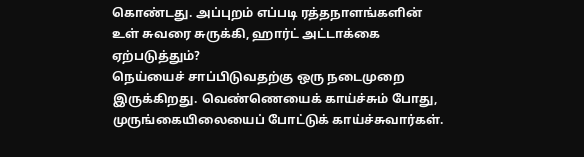கொண்டது. அப்புறம் எப்படி ரத்தநாளங்களின் உள் சுவரை சுருக்கி, ஹார்ட் அட்டாக்கை ஏற்படுத்தும்?
நெய்யைச் சாப்பிடுவதற்கு ஒரு நடைமுறை இருக்கிறது. வெண்ணெயைக் காய்ச்சும் போது, முருங்கையிலையைப் போட்டுக் காய்ச்சுவார்கள்.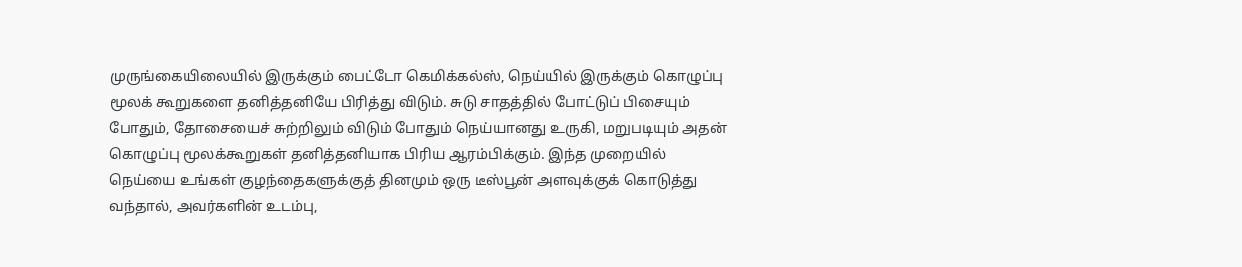முருங்கையிலையில் இருக்கும் பைட்டோ கெமிக்கல்ஸ், நெய்யில் இருக்கும் கொழுப்பு மூலக் கூறுகளை தனித்தனியே பிரித்து விடும். சுடு சாதத்தில் போட்டுப் பிசையும் போதும், தோசையைச் சுற்றிலும் விடும் போதும் நெய்யானது உருகி, மறுபடியும் அதன் கொழுப்பு மூலக்கூறுகள் தனித்தனியாக பிரிய ஆரம்பிக்கும். இந்த முறையில் நெய்யை உங்கள் குழந்தைகளுக்குத் தினமும் ஒரு டீஸ்பூன் அளவுக்குக் கொடுத்து வந்தால், அவர்களின் உடம்பு,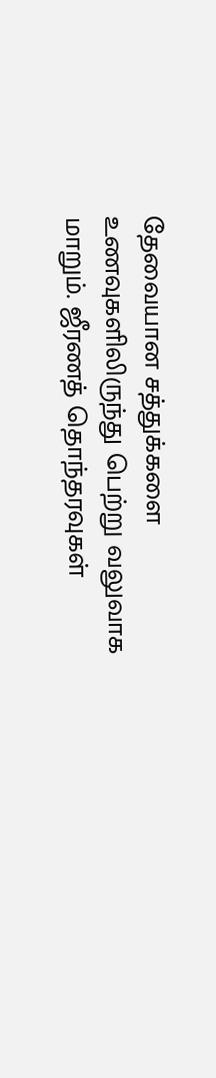தேவையான சத்துக்களை உணவுகளிலிருந்து பெற்று வலுவாக மாறும். ஜீரணத் தொந்தரவுகள்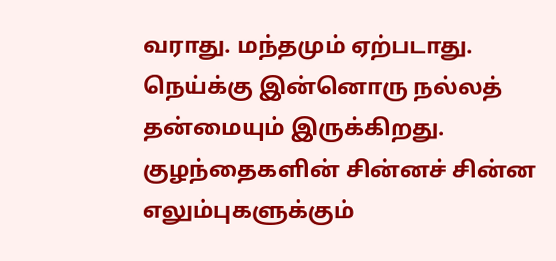வராது. மந்தமும் ஏற்படாது.
நெய்க்கு இன்னொரு நல்லத் தன்மையும் இருக்கிறது. குழந்தைகளின் சின்னச் சின்ன எலும்புகளுக்கும்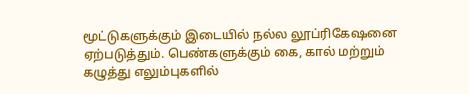மூட்டுகளுக்கும் இடையில் நல்ல லூப்ரிகேஷனை ஏற்படுத்தும். பெண்களுக்கும் கை, கால் மற்றும் கழுத்து எலும்புகளில்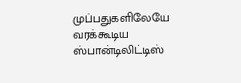முப்பதுகளிலேயே வரக்கூடிய ஸ்பான்டிலிட்டிஸ்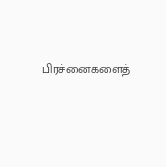பிரச்னைகளைத்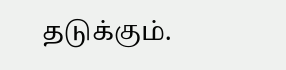தடுக்கும்.